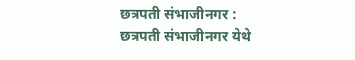छत्रपती संभाजीनगर : छत्रपती संभाजीनगर येथे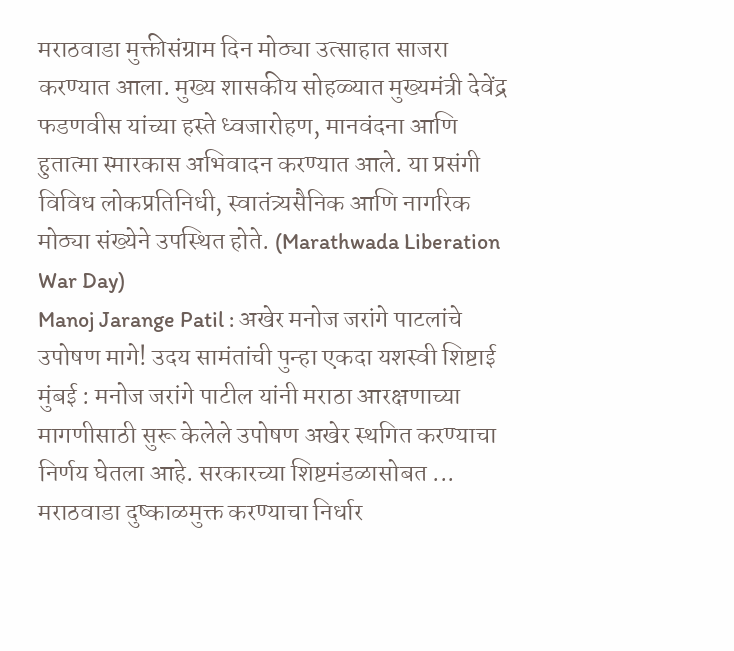मराठवाडा मुक्तीसंग्राम दिन मोठ्या उत्साहात साजरा करण्यात आला. मुख्य शासकीय सोहळ्यात मुख्यमंत्री देवेंद्र फडणवीस यांच्या हस्ते ध्वजारोहण, मानवंदना आणि हुतात्मा स्मारकास अभिवादन करण्यात आले. या प्रसंगी विविध लोकप्रतिनिधी, स्वातंत्र्यसैनिक आणि नागरिक मोठ्या संख्येने उपस्थित होते. (Marathwada Liberation War Day)
Manoj Jarange Patil : अखेर मनोज जरांगे पाटलांचे उपोषण मागे! उदय सामंतांची पुन्हा एकदा यशस्वी शिष्टाई
मुंबई : मनोज जरांगे पाटील यांनी मराठा आरक्षणाच्या मागणीसाठी सुरू केलेले उपोषण अखेर स्थगित करण्याचा निर्णय घेतला आहे. सरकारच्या शिष्टमंडळासोबत ...
मराठवाडा दुष्काळमुक्त करण्याचा निर्धार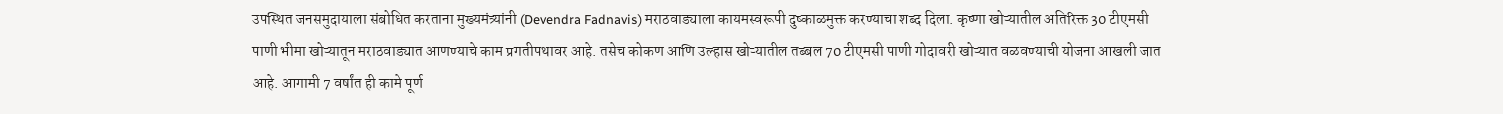उपस्थित जनसमुदायाला संबोधित करताना मुख्यमंत्र्यांनी (Devendra Fadnavis) मराठवाड्याला कायमस्वरूपी दुष्काळमुक्त करण्याचा शब्द दिला. कृष्णा खोऱ्यातील अतिरिक्त 30 टीएमसी पाणी भीमा खोऱ्यातून मराठवाड्यात आणण्याचे काम प्रगतीपथावर आहे. तसेच कोकण आणि उल्हास खोऱ्यातील तब्बल 70 टीएमसी पाणी गोदावरी खोऱ्यात वळवण्याची योजना आखली जात आहे. आगामी 7 वर्षांत ही कामे पूर्ण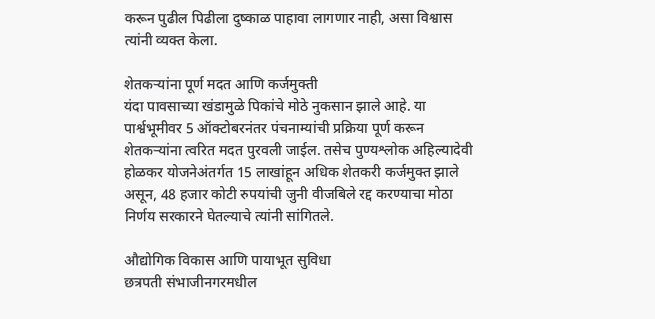करून पुढील पिढीला दुष्काळ पाहावा लागणार नाही, असा विश्वास त्यांनी व्यक्त केला.

शेतकऱ्यांना पूर्ण मदत आणि कर्जमुक्ती
यंदा पावसाच्या खंडामुळे पिकांचे मोठे नुकसान झाले आहे. या पार्श्वभूमीवर 5 ऑक्टोबरनंतर पंचनाम्यांची प्रक्रिया पूर्ण करून शेतकऱ्यांना त्वरित मदत पुरवली जाईल. तसेच पुण्यश्लोक अहिल्यादेवी होळकर योजनेअंतर्गत 15 लाखांहून अधिक शेतकरी कर्जमुक्त झाले असून, 48 हजार कोटी रुपयांची जुनी वीजबिले रद्द करण्याचा मोठा निर्णय सरकारने घेतल्याचे त्यांनी सांगितले.

औद्योगिक विकास आणि पायाभूत सुविधा
छत्रपती संभाजीनगरमधील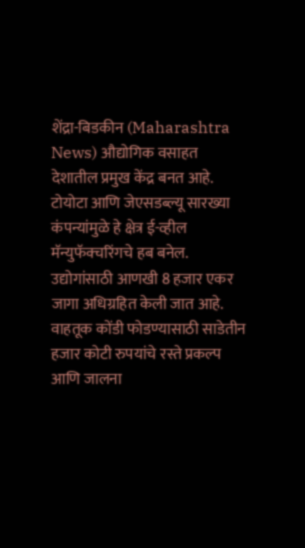शेंद्रा-बिडकीन (Maharashtra News) औद्योगिक वसाहत देशातील प्रमुख केंद्र बनत आहे. टोयोटा आणि जेएसडब्ल्यू सारख्या कंपन्यांमुळे हे क्षेत्र ई-व्हील मॅन्युफॅक्चरिंगचे हब बनेल. उद्योगांसाठी आणखी 8 हजार एकर जागा अधिग्रहित केली जात आहे. वाहतूक कोंडी फोडण्यासाठी साडेतीन हजार कोटी रुपयांचे रस्ते प्रकल्प आणि जालना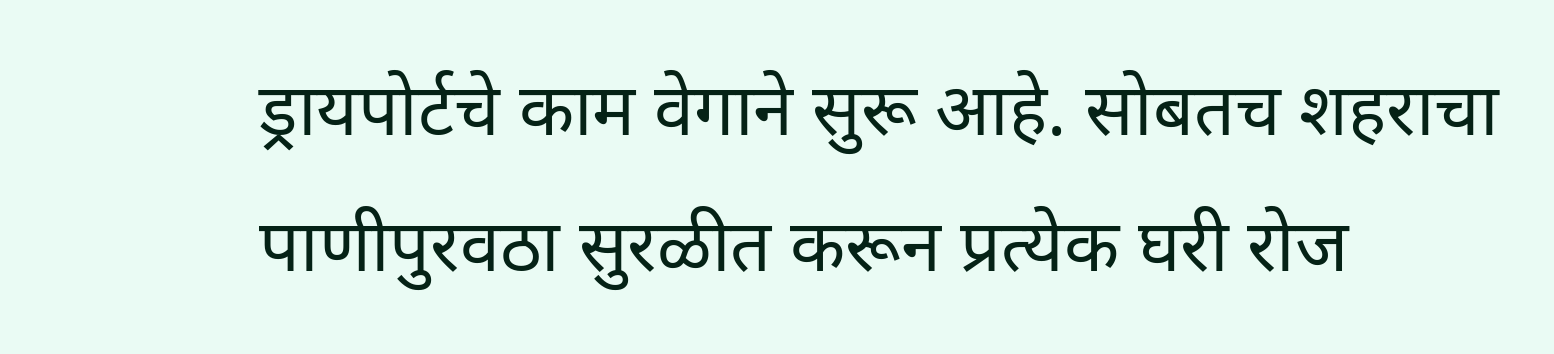ड्रायपोर्टचे काम वेगाने सुरू आहे. सोबतच शहराचा पाणीपुरवठा सुरळीत करून प्रत्येक घरी रोज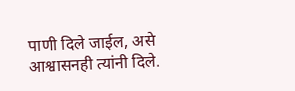पाणी दिले जाईल, असे आश्वासनही त्यांनी दिले.